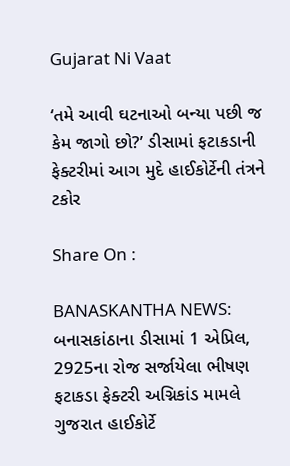Gujarat Ni Vaat

‘તમે આવી ઘટનાઓ બન્યા પછી જ કેમ જાગો છો?’ ડીસામાં ફટાકડાની ફેક્ટરીમાં આગ મુદે હાઈકોર્ટેની તંત્રને ટકોર

Share On :

BANASKANTHA NEWS: બનાસકાંઠાના ડીસામાં 1 એપ્રિલ, 2925ના રોજ સર્જાયેલા ભીષણ ફટાકડા ફેક્ટરી અગ્નિકાંડ મામલે ગુજરાત હાઈકોર્ટે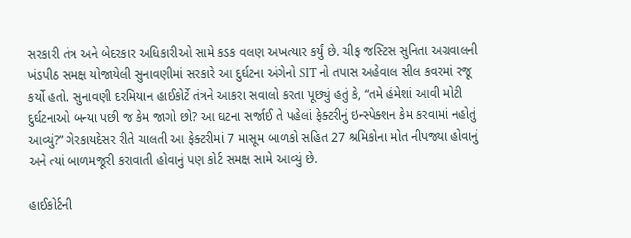સરકારી તંત્ર અને બેદરકાર અધિકારીઓ સામે કડક વલણ અખત્યાર કર્યું છે. ચીફ જસ્ટિસ સુનિતા અગ્રવાલની ખંડપીઠ સમક્ષ યોજાયેલી સુનાવણીમાં સરકારે આ દુર્ઘટના અંગેનો SIT નો તપાસ અહેવાલ સીલ કવરમાં રજૂ કર્યો હતો. સુનાવણી દરમિયાન હાઈકોર્ટે તંત્રને આકરા સવાલો કરતા પૂછ્યું હતું કે, “તમે હંમેશાં આવી મોટી દુર્ઘટનાઓ બન્યા પછી જ કેમ જાગો છો? આ ઘટના સર્જાઈ તે પહેલાં ફેક્ટરીનું ઇન્સ્પેક્શન કેમ કરવામાં નહોતું આવ્યું?” ગેરકાયદેસર રીતે ચાલતી આ ફેક્ટરીમાં 7 માસૂમ બાળકો સહિત 27 શ્રમિકોના મોત નીપજ્યા હોવાનું અને ત્યાં બાળમજૂરી કરાવાતી હોવાનું પણ કોર્ટ સમક્ષ સામે આવ્યું છે.

હાઈકોર્ટની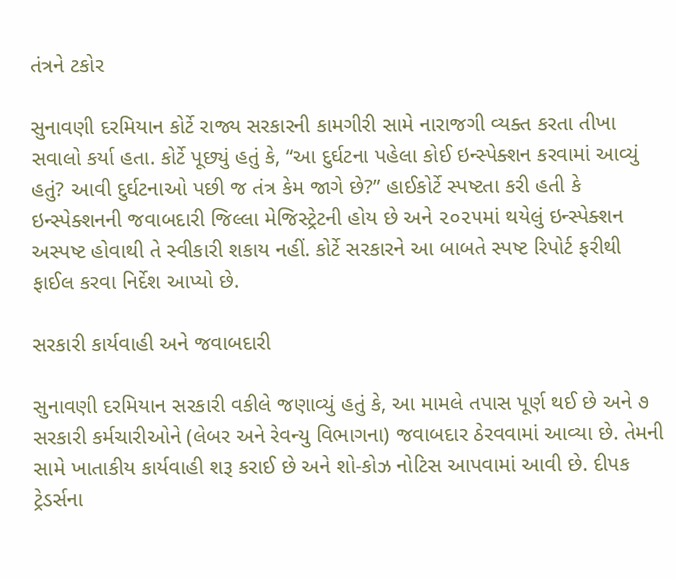તંત્રને ટકોર

સુનાવણી દરમિયાન કોર્ટે રાજ્ય સરકારની કામગીરી સામે નારાજગી વ્યક્ત કરતા તીખા સવાલો કર્યા હતા. કોર્ટે પૂછ્યું હતું કે, “આ દુર્ઘટના પહેલા કોઈ ઇન્સ્પેક્શન કરવામાં આવ્યું હતું? આવી દુર્ઘટનાઓ પછી જ તંત્ર કેમ જાગે છે?” હાઈકોર્ટે સ્પષ્ટતા કરી હતી કે ઇન્સ્પેક્શનની જવાબદારી જિલ્લા મેજિસ્ટ્રેટની હોય છે અને ૨૦૨૫માં થયેલું ઇન્સ્પેક્શન અસ્પષ્ટ હોવાથી તે સ્વીકારી શકાય નહીં. કોર્ટે સરકારને આ બાબતે સ્પષ્ટ રિપોર્ટ ફરીથી ફાઈલ કરવા નિર્દેશ આપ્યો છે.

સરકારી કાર્યવાહી અને જવાબદારી

સુનાવણી દરમિયાન સરકારી વકીલે જણાવ્યું હતું કે, આ મામલે તપાસ પૂર્ણ થઈ છે અને ૭ સરકારી કર્મચારીઓને (લેબર અને રેવન્યુ વિભાગના) જવાબદાર ઠેરવવામાં આવ્યા છે. તેમની સામે ખાતાકીય કાર્યવાહી શરૂ કરાઈ છે અને શો-કોઝ નોટિસ આપવામાં આવી છે. દીપક ટ્રેડર્સના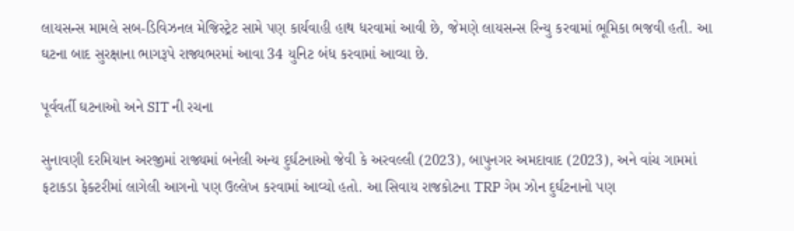લાયસન્સ મામલે સબ-ડિવિઝનલ મેજિસ્ટ્રેટ સામે પણ કાર્યવાહી હાથ ધરવામાં આવી છે, જેમણે લાયસન્સ રિન્યુ કરવામાં ભૂમિકા ભજવી હતી. આ ઘટના બાદ સુરક્ષાના ભાગરૂપે રાજ્યભરમાં આવા 34 યુનિટ બંધ કરવામાં આવ્યા છે.

પૂર્વવર્તી ઘટનાઓ અને SIT ની રચના

સુનાવણી દરમિયાન અરજીમાં રાજ્યમાં બનેલી અન્ય દુર્ઘટનાઓ જેવી કે અરવલ્લી (2023), બાપુનગર અમદાવાદ (2023), અને વાંચ ગામમાં ફટાકડા ફેક્ટરીમાં લાગેલી આગનો પણ ઉલ્લેખ કરવામાં આવ્યો હતો. આ સિવાય રાજકોટના TRP ગેમ ઝોન દુર્ઘટનાનો પણ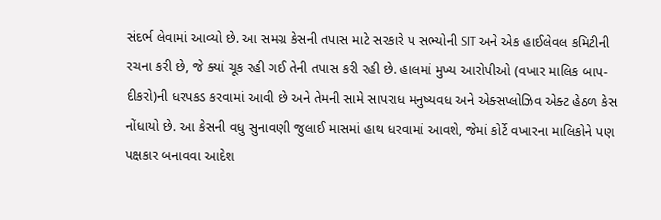સંદર્ભ લેવામાં આવ્યો છે. આ સમગ્ર કેસની તપાસ માટે સરકારે ૫ સભ્યોની SIT અને એક હાઈલેવલ કમિટીની રચના કરી છે, જે ક્યાં ચૂક રહી ગઈ તેની તપાસ કરી રહી છે. હાલમાં મુખ્ય આરોપીઓ (વખાર માલિક બાપ-દીકરો)ની ધરપકડ કરવામાં આવી છે અને તેમની સામે સાપરાધ મનુષ્યવધ અને એક્સપ્લોઝિવ એક્ટ હેઠળ કેસ નોંધાયો છે. આ કેસની વધુ સુનાવણી જુલાઈ માસમાં હાથ ધરવામાં આવશે, જેમાં કોર્ટે વખારના માલિકોને પણ પક્ષકાર બનાવવા આદેશ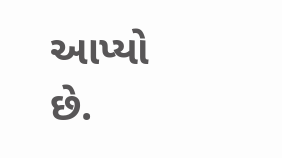આપ્યો છે.